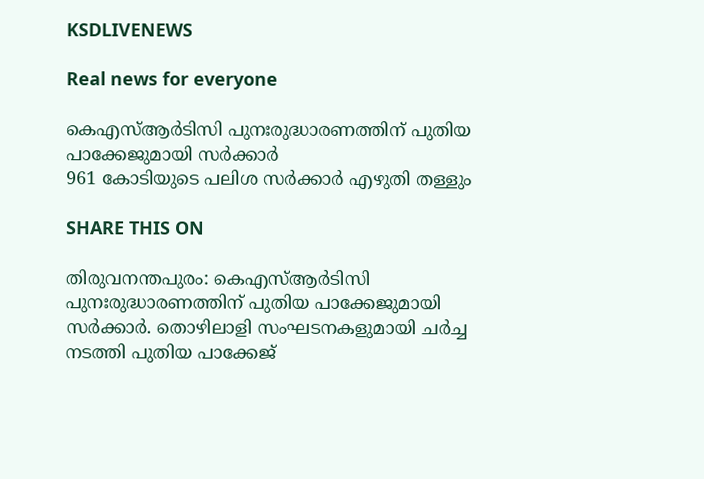KSDLIVENEWS

Real news for everyone

കെഎസ്‌ആര്‍ടിസി പുനഃരുദ്ധാരണത്തിന് പുതിയ പാക്കേജുമായി സര്‍ക്കാര്‍
961 കോടിയുടെ പലിശ സർക്കാർ എഴുതി തള്ളും

SHARE THIS ON

തിരുവനന്തപുരം: കെഎസ്‌ആര്‍ടിസി പുനഃരുദ്ധാരണത്തിന് പുതിയ പാക്കേജുമായി സര്‍ക്കാര്‍. തൊഴിലാളി സംഘടനകളുമായി ചര്‍ച്ച നടത്തി പുതിയ പാക്കേജ്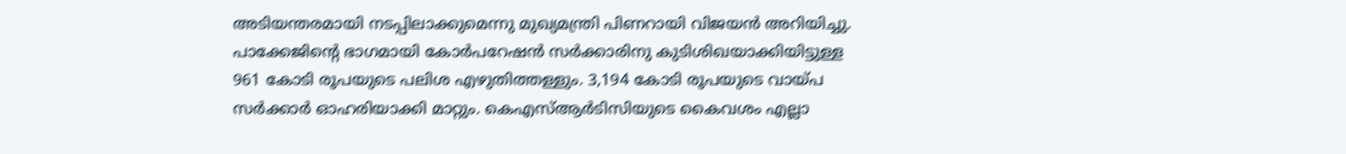അടിയന്തരമായി നടപ്പിലാക്കുമെന്നു മുഖ്യമന്ത്രി പിണറായി വിജയന്‍ അറിയിച്ചു. പാക്കേജിന്‍റെ ഭാഗമായി കോര്‍പറേഷന്‍ സര്‍ക്കാരിനു കുടിശിഖയാക്കിയിട്ടുള്ള 961 കോടി രൂപയുടെ പലിശ എഴുതിത്തള്ളും. 3,194 കോടി രൂപയുടെ വായ്പ സര്‍ക്കാര്‍ ഓഹരിയാക്കി മാറ്റും. കെഎസ്‌ആര്‍ടിസിയുടെ കൈവശം എല്ലാ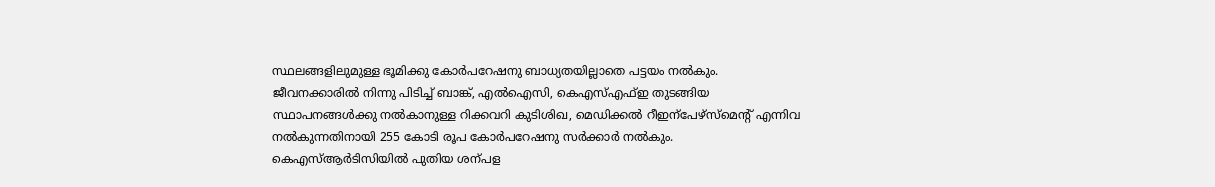സ്ഥലങ്ങളിലുമുള്ള ഭൂമിക്കു കോര്‍പറേഷനു ബാധ്യതയില്ലാതെ പട്ടയം നല്‍കും.
ജീവനക്കാരില്‍ നിന്നു പിടിച്ച്‌ ബാങ്ക്, എല്‍ഐസി, കെഎസ്‌എഫ്‌ഇ തുടങ്ങിയ സ്ഥാപനങ്ങള്‍ക്കു നല്‍കാനുള്ള റിക്കവറി കുടിശിഖ, മെഡിക്കല്‍ റീഇന്പേഴ്സ്മെന്‍റ് എന്നിവ നല്‍കുന്നതിനായി 255 കോടി രൂപ കോര്‍പറേഷനു സര്‍ക്കാര്‍ നല്‍കും. കെഎസ്‌ആര്‍ടിസിയില്‍ പുതിയ ശന്പള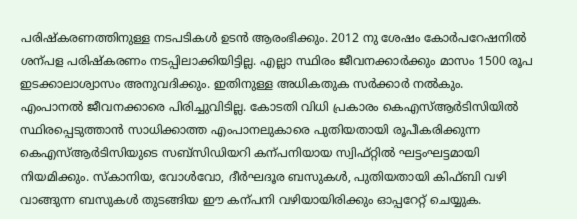പരിഷ്കരണത്തിനുള്ള നടപടികള്‍ ഉടന്‍ ആരംഭിക്കും. 2012 നു ശേഷം കോര്‍പറേഷനില്‍ ശന്പള പരിഷ്കരണം നടപ്പിലാക്കിയിട്ടില്ല. എല്ലാ സ്ഥിരം ജീവനക്കാര്‍ക്കും മാസം 1500 രൂപ ഇടക്കാലാശ്വാസം അനുവദിക്കും. ഇതിനുള്ള അധികതുക സര്‍ക്കാര്‍ നല്‍കും.
എംപാനല്‍ ജീവനക്കാരെ പിരിച്ചുവിടില്ല. കോടതി വിധി പ്രകാരം കെഎസ്‌ആര്‍ടിസിയില്‍ സ്ഥിരപ്പെടുത്താന്‍ സാധിക്കാത്ത എംപാനലുകാരെ പുതിയതായി രൂപീകരിക്കുന്ന കെഎസ്‌ആര്‍ടിസിയുടെ സബ്സിഡിയറി കന്പനിയായ സ്വിഫ്റ്റില്‍ ഘട്ടംഘട്ടമായി നിയമിക്കും. സ്കാനിയ, വോള്‍വോ, ദീര്‍ഘദൂര ബസുകള്‍, പുതിയതായി കിഫ്ബി വഴി വാങ്ങുന്ന ബസുകള്‍ തുടങ്ങിയ ഈ കന്പനി വഴിയായിരിക്കും ഓപ്പറേറ്റ് ചെയ്യുക.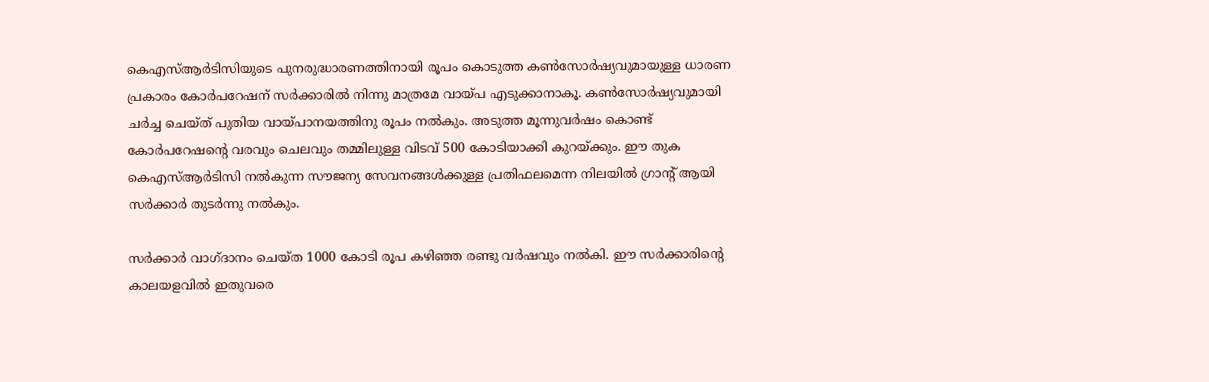കെഎസ്‌ആര്‍ടിസിയുടെ പുനരുദ്ധാരണത്തിനായി രൂപം കൊടുത്ത കണ്‍സോര്‍ഷ്യവുമായുള്ള ധാരണ പ്രകാരം കോര്‍പറേഷന് സര്‍ക്കാരില്‍ നിന്നു മാത്രമേ വായ്പ എടുക്കാനാകൂ. കണ്‍സോര്‍ഷ്യവുമായി ചര്‍ച്ച ചെയ്ത് പുതിയ വായ്പാനയത്തിനു രൂപം നല്‍കും. അടുത്ത മൂന്നുവര്‍ഷം കൊണ്ട് കോര്‍പറേഷന്‍റെ വരവും ചെലവും തമ്മിലുള്ള വിടവ് 500 കോടിയാക്കി കുറയ്ക്കും. ഈ തുക കെഎസ്‌ആര്‍ടിസി നല്‍കുന്ന സൗജന്യ സേവനങ്ങള്‍ക്കുള്ള പ്രതിഫലമെന്ന നിലയില്‍ ഗ്രാന്‍റ് ആയി സര്‍ക്കാര്‍ തുടര്‍ന്നു നല്‍കും.

സര്‍ക്കാര്‍ വാഗ്ദാനം ചെയ്ത 1000 കോടി രൂപ കഴിഞ്ഞ രണ്ടു വര്‍ഷവും നല്‍കി. ഈ സര്‍ക്കാരിന്‍റെ കാലയളവില്‍ ഇതുവരെ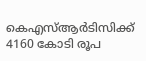കെഎസ്‌ആര്‍ടിസിക്ക് 4160 കോടി രൂപ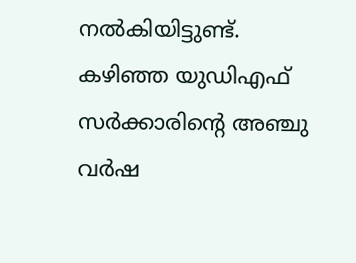നല്‍കിയിട്ടുണ്ട്. കഴിഞ്ഞ യുഡിഎഫ് സര്‍ക്കാരിന്‍റെ അഞ്ചു വര്‍ഷ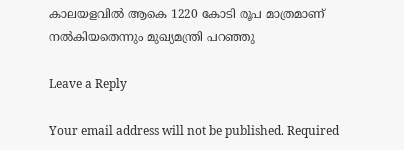കാലയളവില്‍ ആകെ 1220 കോടി രൂപ മാത്രമാണ് നല്‍കിയതെന്നും മുഖ്യമന്ത്രി പറഞ്ഞു

Leave a Reply

Your email address will not be published. Required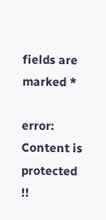fields are marked *

error: Content is protected !!